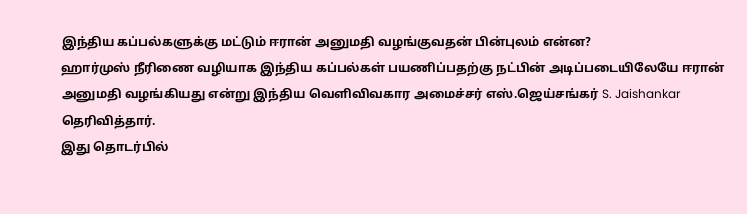இந்திய கப்பல்களுக்கு மட்டும் ஈரான் அனுமதி வழங்குவதன் பின்புலம் என்ன?
ஹார்முஸ் நீரிணை வழியாக இந்திய கப்பல்கள் பயணிப்பதற்கு நட்பின் அடிப்படையிலேயே ஈரான் அனுமதி வழங்கியது என்று இந்திய வெளிவிவகார அமைச்சர் எஸ்.ஜெய்சங்கர் S. Jaishankar தெரிவித்தார்.
இது தொடர்பில்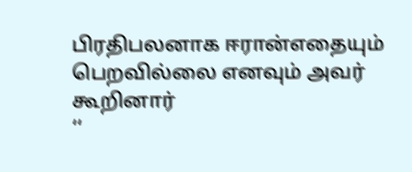பிரதிபலனாக ஈரான்எதையும் பெறவில்லை எனவும் அவர் கூறினார்
‘‘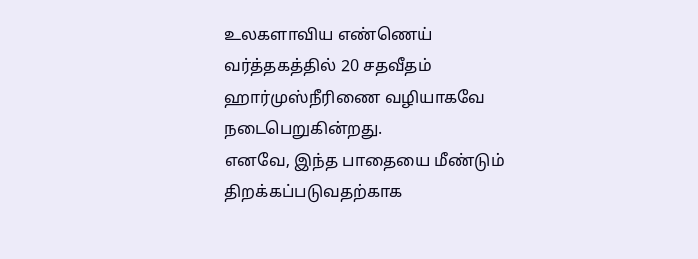உலகளாவிய எண்ணெய் வர்த்தகத்தில் 20 சதவீதம் ஹார்முஸ்நீரிணை வழியாகவே நடைபெறுகின்றது.
எனவே, இந்த பாதையை மீண்டும் திறக்கப்படுவதற்காக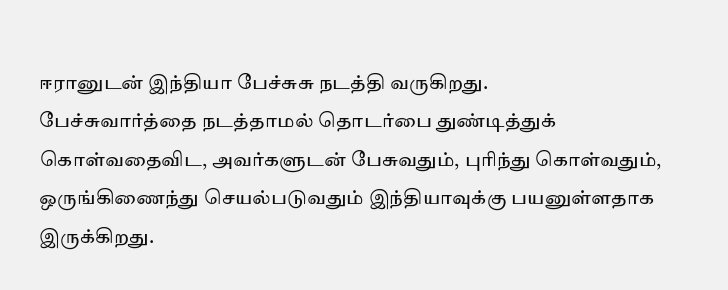ஈரானுடன் இந்தியா பேச்சுசு நடத்தி வருகிறது.
பேச்சுவார்த்தை நடத்தாமல் தொடர்பை துண்டித்துக் கொள்வதைவிட, அவர்களுடன் பேசுவதும், புரிந்து கொள்வதும், ஒருங்கிணைந்து செயல்படுவதும் இந்தியாவுக்கு பயனுள்ளதாக இருக்கிறது.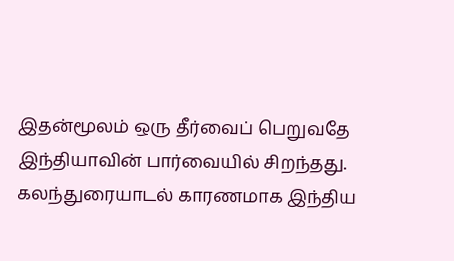இதன்மூலம் ஒரு தீர்வைப் பெறுவதே இந்தியாவின் பார்வையில் சிறந்தது.
கலந்துரையாடல் காரணமாக இந்திய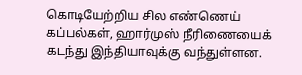கொடியேற்றிய சில எண்ணெய் கப்பல்கள், ஹார்முஸ் நீரிணையைக் கடந்து இந்தியாவுக்கு வந்துள்ளன.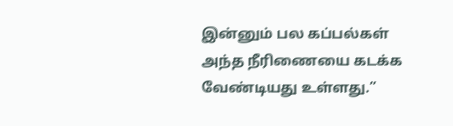இன்னும் பல கப்பல்கள் அந்த நீரிணையை கடக்க வேண்டியது உள்ளது.”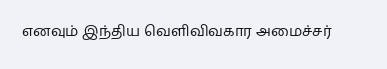எனவும் இந்திய வெளிவிவகார அமைச்சர்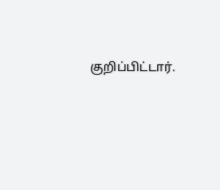குறிப்பிட்டார்.